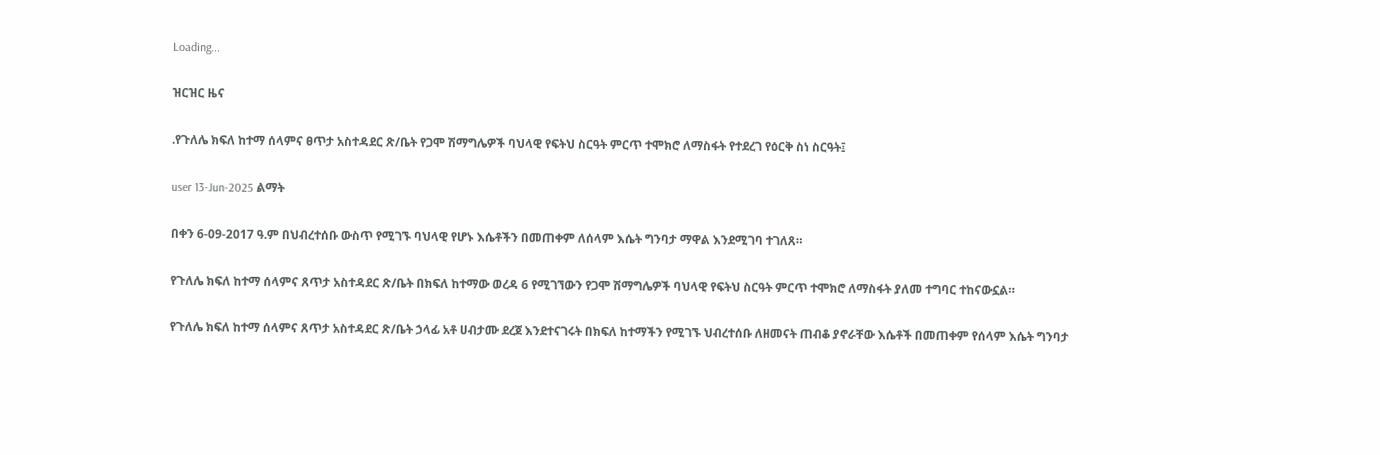Loading...

ዝርዝር ዜና

.የጉለሌ ክፍለ ከተማ ሰላምና ፀጥታ አስተዳደር ጽ/ቤት የጋሞ ሽማግሌዎች ባህላዊ የፍትህ ስርዓት ምርጥ ተሞክሮ ለማስፋት የተደረገ የዕርቅ ስነ ስርዓት፤

user 13-Jun-2025 ልማት

በቀን 6-09-2017 ዓ.ም በህብረተሰቡ ውስጥ የሚገኙ ባህላዊ የሆኑ እሴቶችን በመጠቀም ለሰላም እሴት ግንባታ ማዋል እንደሚገባ ተገለጸ።

የጉለሌ ክፍለ ከተማ ሰላምና ጸጥታ አስተዳደር ጽ/ቤት በክፍለ ከተማው ወረዳ 6 የሚገኘውን የጋሞ ሽማግሌዎች ባህላዊ የፍትህ ስርዓት ምርጥ ተሞክሮ ለማስፋት ያለመ ተግባር ተከናውኗል።

የጉለሌ ክፍለ ከተማ ሰላምና ጸጥታ አስተዳደር ጽ/ቤት ኃላፊ አቶ ሀብታሙ ደረጀ እንደተናገሩት በክፍለ ከተማችን የሚገኙ ህብረተሰቡ ለዘመናት ጠብቆ ያኖራቸው እሴቶች በመጠቀም የሰላም እሴት ግንባታ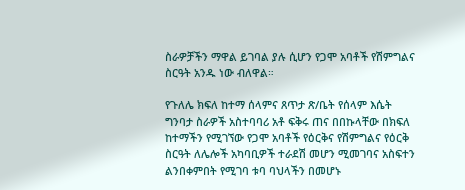ስራዎቻችን ማዋል ይገባል ያሉ ሲሆን የጋሞ አባቶች የሽምግልና ስርዓት አንዱ ነው ብለዋል።

የጉለሌ ክፍለ ከተማ ሰላምና ጸጥታ ጽ/ቤት የሰላም እሴት ግንባታ ስራዎች አስተባባሪ አቶ ፍቅሩ ጠና በበኩላቸው በክፍለ ከተማችን የሚገኘው የጋሞ አባቶች የዕርቅና የሽምግልና የዕርቅ ስርዓት ለሌሎች አካባቢዎች ተራደሽ መሆን ሚመገባና አስፍተን ልንበቀምበት የሚገባ ቱባ ባህላችን በመሆኑ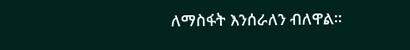ለማስፋት እንሰራለን ብለዋል።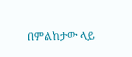በምልከታው ላይ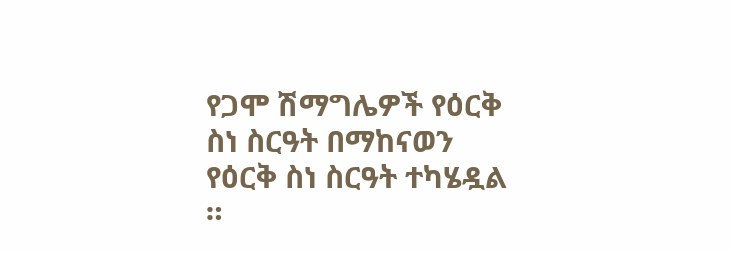የጋሞ ሽማግሌዎች የዕርቅ ስነ ስርዓት በማከናወን የዕርቅ ስነ ስርዓት ተካሄዷል ።